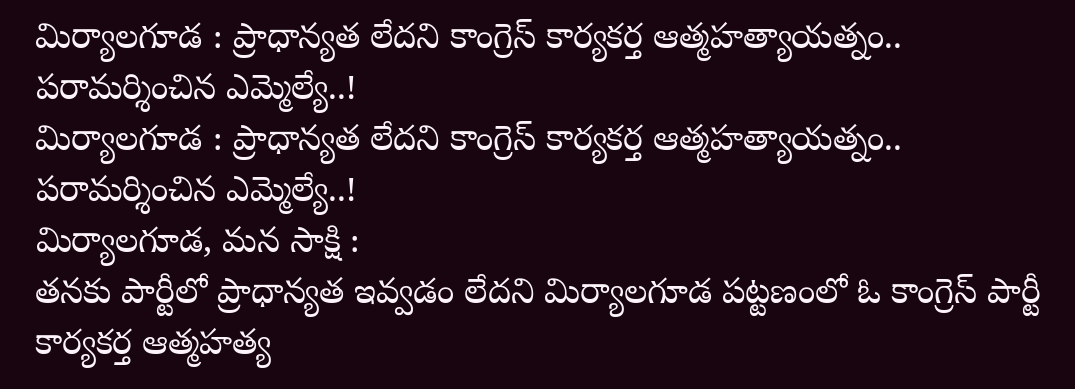మిర్యాలగూడ : ప్రాధాన్యత లేదని కాంగ్రెస్ కార్యకర్త ఆత్మహత్యాయత్నం.. పరామర్శించిన ఎమ్మెల్యే..!
మిర్యాలగూడ : ప్రాధాన్యత లేదని కాంగ్రెస్ కార్యకర్త ఆత్మహత్యాయత్నం.. పరామర్శించిన ఎమ్మెల్యే..!
మిర్యాలగూడ, మన సాక్షి :
తనకు పార్టీలో ప్రాధాన్యత ఇవ్వడం లేదని మిర్యాలగూడ పట్టణంలో ఓ కాంగ్రెస్ పార్టీ కార్యకర్త ఆత్మహత్య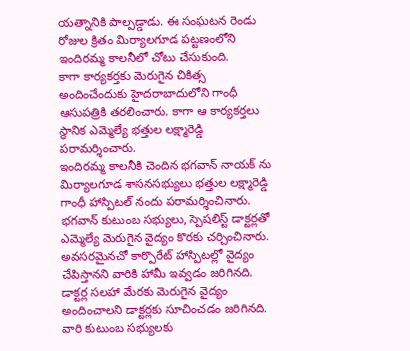యత్నానికి పాల్పడ్డాడు. ఈ సంఘటన రెండు రోజుల క్రితం మిర్యాలగూడ పట్టణంలోని ఇందిరమ్మ కాలనీలో చోటు చేసుకుంది.
కాగా కార్యకర్తకు మెరుగైన చికిత్స అందించేందుకు హైదరాబాదులోని గాంధీ ఆసుపత్రికి తరలించారు. కాగా ఆ కార్యకర్తలు స్థానిక ఎమ్మెల్యే భత్తుల లక్ష్మారెడ్డి పరామర్శించారు.
ఇందిరమ్మ కాలనీకి చెందిన భగవాన్ నాయక్ ను మిర్యాలగూడ శాసనసభ్యులు భత్తుల లక్ష్మారెడ్డి గాంధీ హాస్పిటల్ నందు పరామర్శించినారు. భగవాన్ కుటుంబ సభ్యులు, స్పెషలిస్ట్ డాక్టర్లతో ఎమ్మెల్యే మెరుగైన వైద్యం కొరకు చర్చించినారు.
అవసరమైనచో కార్పొరేట్ హాస్పిటల్లో వైద్యం చేపిస్తానని వారికి హామీ ఇవ్వడం జరిగినది. డాక్టర్ల సలహా మేరకు మెరుగైన వైద్యం అందించాలని డాక్టర్లకు సూచించడం జరిగినది. వారి కుటుంబ సభ్యులకు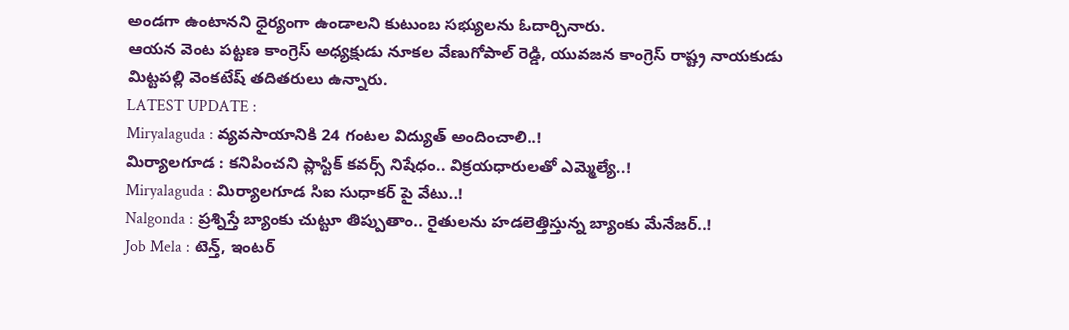అండగా ఉంటానని ధైర్యంగా ఉండాలని కుటుంబ సభ్యులను ఓదార్చినారు.
ఆయన వెంట పట్టణ కాంగ్రెస్ అధ్యక్షుడు నూకల వేణుగోపాల్ రెడ్డి, యువజన కాంగ్రెస్ రాష్ట్ర నాయకుడు మిట్టపల్లి వెంకటేష్ తదితరులు ఉన్నారు.
LATEST UPDATE :
Miryalaguda : వ్యవసాయానికి 24 గంటల విద్యుత్ అందించాలి..!
మిర్యాలగూడ : కనిపించని ప్లాస్టిక్ కవర్స్ నిషేధం.. విక్రయధారులతో ఎమ్మెల్యే..!
Miryalaguda : మిర్యాలగూడ సిఐ సుధాకర్ పై వేటు..!
Nalgonda : ప్రశ్నిస్తే బ్యాంకు చుట్టూ తిప్పుతాం.. రైతులను హడలెత్తిస్తున్న బ్యాంకు మేనేజర్..!
Job Mela : టెన్త్, ఇంటర్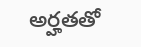అర్హతతో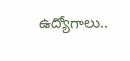ఉద్యోగాలు..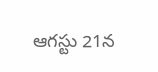ఆగస్టు 21న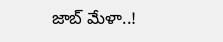జాబ్ మేళా..!